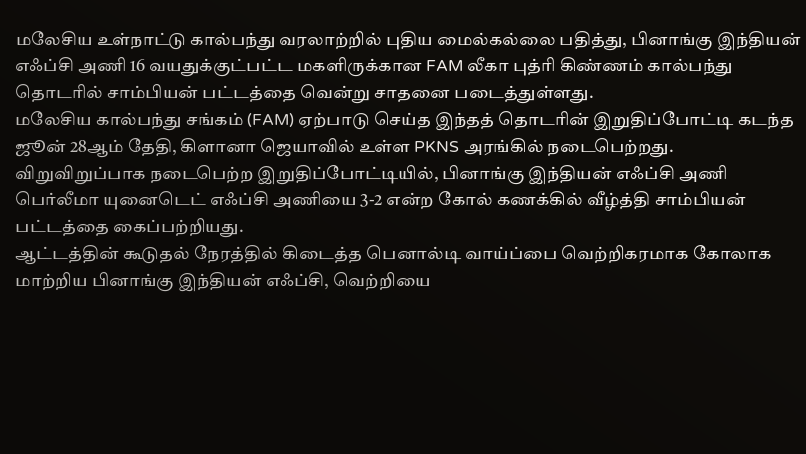மலேசிய உள்நாட்டு கால்பந்து வரலாற்றில் புதிய மைல்கல்லை பதித்து, பினாங்கு இந்தியன் எஃப்சி அணி 16 வயதுக்குட்பட்ட மகளிருக்கான FAM லீகா புத்ரி கிண்ணம் கால்பந்து தொடரில் சாம்பியன் பட்டத்தை வென்று சாதனை படைத்துள்ளது.
மலேசிய கால்பந்து சங்கம் (FAM) ஏற்பாடு செய்த இந்தத் தொடரின் இறுதிப்போட்டி கடந்த ஜூன் 28ஆம் தேதி, கிளானா ஜெயாவில் உள்ள PKNS அரங்கில் நடைபெற்றது.
விறுவிறுப்பாக நடைபெற்ற இறுதிப்போட்டியில், பினாங்கு இந்தியன் எஃப்சி அணி பெர்லீமா யுனைடெட் எஃப்சி அணியை 3-2 என்ற கோல் கணக்கில் வீழ்த்தி சாம்பியன் பட்டத்தை கைப்பற்றியது.
ஆட்டத்தின் கூடுதல் நேரத்தில் கிடைத்த பெனால்டி வாய்ப்பை வெற்றிகரமாக கோலாக மாற்றிய பினாங்கு இந்தியன் எஃப்சி, வெற்றியை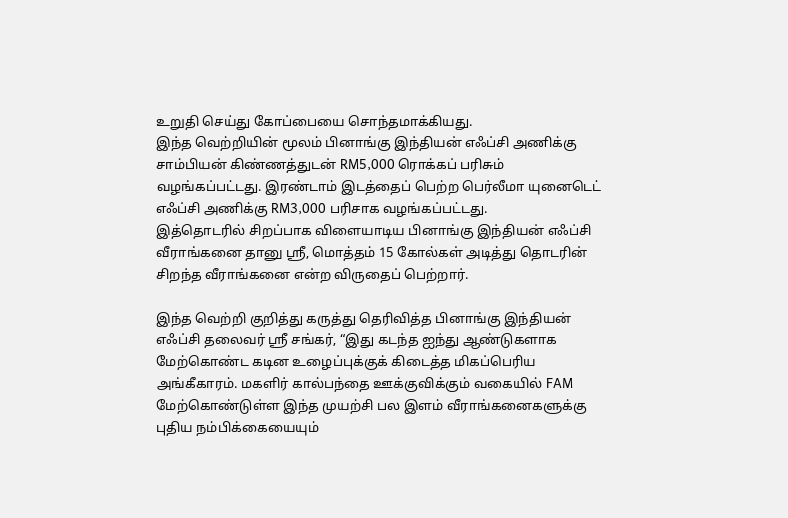உறுதி செய்து கோப்பையை சொந்தமாக்கியது.
இந்த வெற்றியின் மூலம் பினாங்கு இந்தியன் எஃப்சி அணிக்கு சாம்பியன் கிண்ணத்துடன் RM5,000 ரொக்கப் பரிசும் வழங்கப்பட்டது. இரண்டாம் இடத்தைப் பெற்ற பெர்லீமா யுனைடெட் எஃப்சி அணிக்கு RM3,000 பரிசாக வழங்கப்பட்டது.
இத்தொடரில் சிறப்பாக விளையாடிய பினாங்கு இந்தியன் எஃப்சி வீராங்கனை தானு ஸ்ரீ, மொத்தம் 15 கோல்கள் அடித்து தொடரின் சிறந்த வீராங்கனை என்ற விருதைப் பெற்றார்.

இந்த வெற்றி குறித்து கருத்து தெரிவித்த பினாங்கு இந்தியன் எஃப்சி தலைவர் ஸ்ரீ சங்கர், “இது கடந்த ஐந்து ஆண்டுகளாக மேற்கொண்ட கடின உழைப்புக்குக் கிடைத்த மிகப்பெரிய அங்கீகாரம். மகளிர் கால்பந்தை ஊக்குவிக்கும் வகையில் FAM மேற்கொண்டுள்ள இந்த முயற்சி பல இளம் வீராங்கனைகளுக்கு புதிய நம்பிக்கையையும்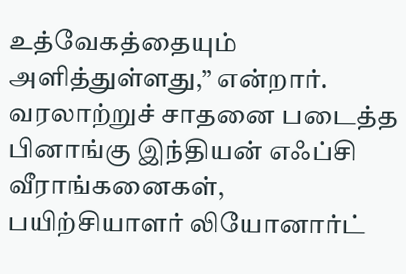உத்வேகத்தையும் அளித்துள்ளது,” என்றார்.
வரலாற்றுச் சாதனை படைத்த பினாங்கு இந்தியன் எஃப்சி வீராங்கனைகள், பயிற்சியாளர் லியோனார்ட்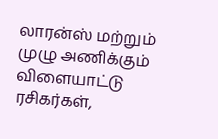லாரன்ஸ் மற்றும் முழு அணிக்கும் விளையாட்டு ரசிகர்கள்,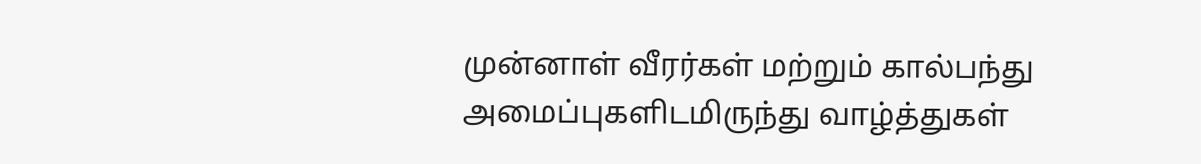முன்னாள் வீரர்கள் மற்றும் கால்பந்து அமைப்புகளிடமிருந்து வாழ்த்துகள்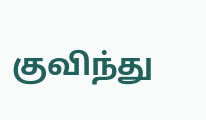குவிந்து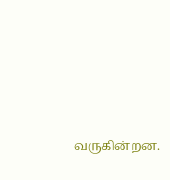வருகின்றன.